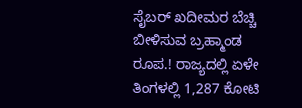ಸೈಬರ್ ಖದೀಮರ ಬೆಚ್ಚಿ ಬೀಳಿಸುವ ಬ್ರಹ್ಮಾಂಡ ರೂಪ.! ರಾಜ್ಯದಲ್ಲಿ ಏಳೇ ತಿಂಗಳಲ್ಲಿ 1,287 ಕೋಟಿ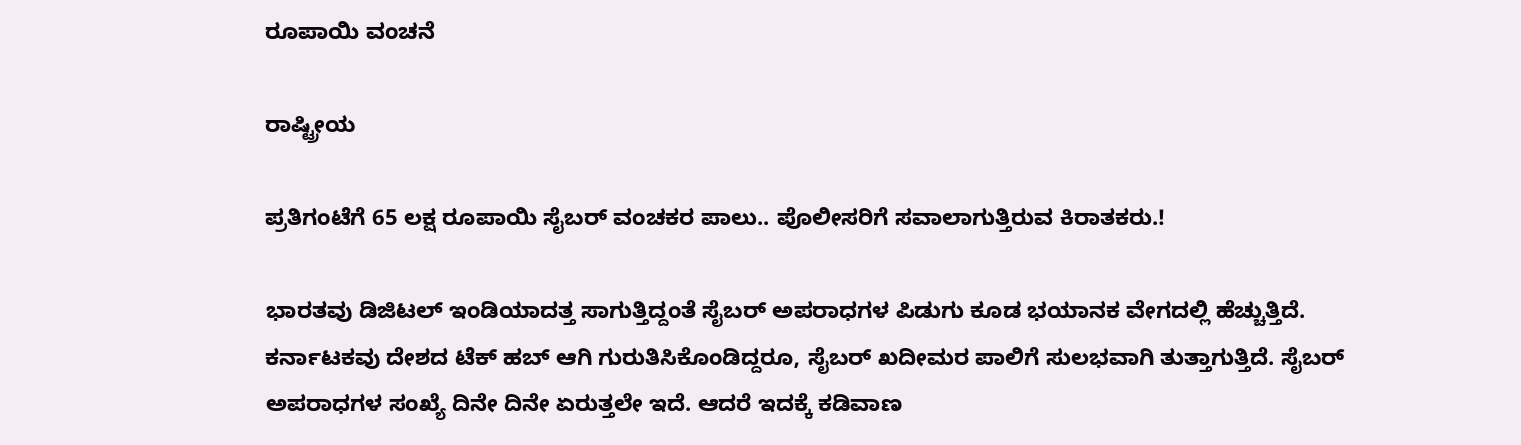ರೂಪಾಯಿ ವಂಚನೆ

ರಾಷ್ಟ್ರೀಯ

ಪ್ರತಿಗಂಟೆಗೆ 65 ಲಕ್ಷ ರೂಪಾಯಿ ಸೈಬರ್ ವಂಚಕರ ಪಾಲು.. ಪೊಲೀಸರಿಗೆ ಸವಾಲಾಗುತ್ತಿರುವ ಕಿರಾತಕರು.!

ಭಾರತವು ಡಿಜಿಟಲ್ ಇಂಡಿಯಾದತ್ತ ಸಾಗುತ್ತಿದ್ದಂತೆ ಸೈಬರ್ ಅಪರಾಧಗಳ ಪಿಡುಗು ಕೂಡ ಭಯಾನಕ ವೇಗದಲ್ಲಿ ಹೆಚ್ಚುತ್ತಿದೆ. ಕರ್ನಾಟಕವು ದೇಶದ ಟೆಕ್ ಹಬ್ ಆಗಿ ಗುರುತಿಸಿಕೊಂಡಿದ್ದರೂ, ಸೈಬರ್ ಖದೀಮರ ಪಾಲಿಗೆ ಸುಲಭವಾಗಿ ತುತ್ತಾಗುತ್ತಿದೆ. ಸೈಬರ್ ಅಪರಾಧಗಳ ಸಂಖ್ಯೆ ದಿನೇ ದಿನೇ ಏರುತ್ತಲೇ ಇದೆ. ಆದರೆ ಇದಕ್ಕೆ ಕಡಿವಾಣ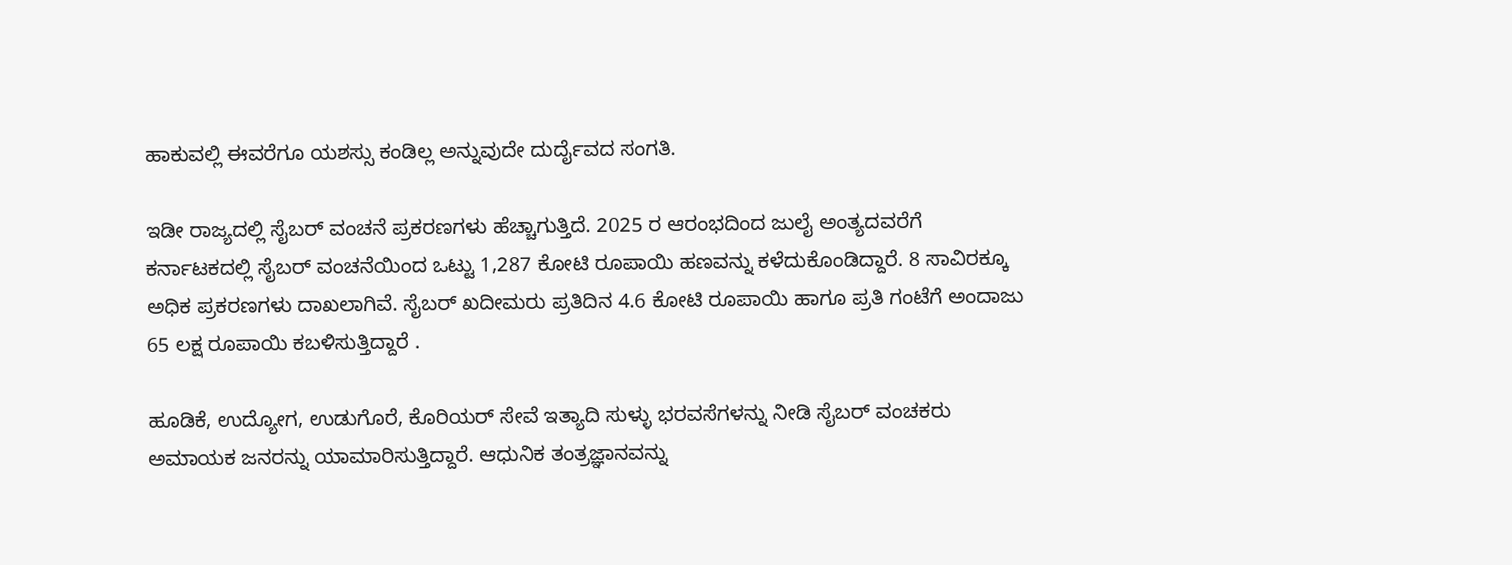ಹಾಕುವಲ್ಲಿ ಈವರೆಗೂ ಯಶಸ್ಸು ಕಂಡಿಲ್ಲ ಅನ್ನುವುದೇ ದುರ್ದೈವದ ಸಂಗತಿ.

ಇಡೀ ರಾಜ್ಯದಲ್ಲಿ ಸೈಬರ್ ವಂಚನೆ ಪ್ರಕರಣಗಳು ಹೆಚ್ಚಾಗುತ್ತಿದೆ. 2025 ರ ಆರಂಭದಿಂದ ಜುಲೈ ಅಂತ್ಯದವರೆಗೆ ಕರ್ನಾಟಕದಲ್ಲಿ ಸೈಬರ್ ವಂಚನೆಯಿಂದ ಒಟ್ಟು 1,287 ಕೋಟಿ ರೂಪಾಯಿ ಹಣವನ್ನು ಕಳೆದುಕೊಂಡಿದ್ದಾರೆ. 8 ಸಾವಿರಕ್ಕೂ ಅಧಿಕ ಪ್ರಕರಣಗಳು ದಾಖಲಾಗಿವೆ. ಸೈಬರ್ ಖದೀಮರು ಪ್ರತಿದಿನ 4.6 ಕೋಟಿ ರೂಪಾಯಿ ಹಾಗೂ ಪ್ರತಿ ಗಂಟೆಗೆ ಅಂದಾಜು 65 ಲಕ್ಷ ರೂಪಾಯಿ ಕಬಳಿಸುತ್ತಿದ್ದಾರೆ .

ಹೂಡಿಕೆ, ಉದ್ಯೋಗ, ಉಡುಗೊರೆ, ಕೊರಿಯರ್ ಸೇವೆ ಇತ್ಯಾದಿ ಸುಳ್ಳು ಭರವಸೆಗಳನ್ನು ನೀಡಿ ಸೈಬರ್ ವಂಚಕರು ಅಮಾಯಕ ಜನರನ್ನು ಯಾಮಾರಿಸುತ್ತಿದ್ದಾರೆ. ಆಧುನಿಕ ತಂತ್ರಜ್ಞಾನವನ್ನು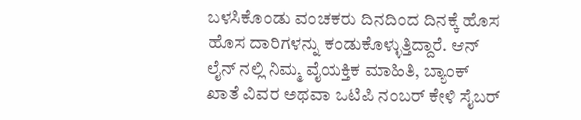ಬಳಸಿಕೊಂಡು ವಂಚಕರು ದಿನದಿಂದ ದಿನಕ್ಕೆ ಹೊಸ ಹೊಸ ದಾರಿಗಳನ್ನು ಕಂಡುಕೊಳ್ಳುತ್ತಿದ್ದಾರೆ. ಆನ್ ಲೈನ್ ನಲ್ಲಿ ನಿಮ್ಮ ವೈಯಕ್ತಿಕ ಮಾಹಿತಿ, ಬ್ಯಾಂಕ್ ಖಾತೆ ವಿವರ ಅಥವಾ ಒಟಿಪಿ ನಂಬರ್ ಕೇಳಿ ಸೈಬರ್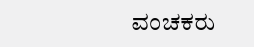ವಂಚಕರು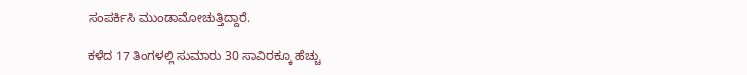ಸಂಪರ್ಕಿಸಿ ಮುಂಡಾಮೋಚುತ್ತಿದ್ದಾರೆ.

ಕಳೆದ 17 ತಿಂಗಳಲ್ಲಿ ಸುಮಾರು 30 ಸಾವಿರಕ್ಕೂ ಹೆಚ್ಚು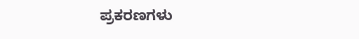ಪ್ರಕರಣಗಳು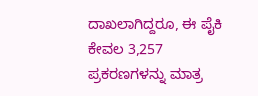ದಾಖಲಾಗಿದ್ದರೂ, ಈ ಪೈಕಿ ಕೇವಲ 3,257 ಪ್ರಕರಣಗಳನ್ನು ಮಾತ್ರ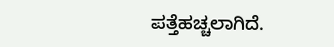ಪತ್ತೆಹಚ್ಚಲಾಗಿದೆ.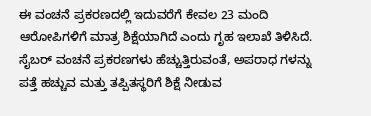ಈ ವಂಚನೆ ಪ್ರಕರಣದಲ್ಲಿ ಇದುವರೆಗೆ ಕೇವಲ 23 ಮಂದಿ ಆರೋಪಿಗಳಿಗೆ ಮಾತ್ರ ಶಿಕ್ಷೆಯಾಗಿದೆ ಎಂದು ಗೃಹ ಇಲಾಖೆ ತಿಳಿಸಿದೆ. ಸೈಬರ್ ವಂಚನೆ ಪ್ರಕರಣಗಳು ಹೆಚ್ಚುತ್ತಿರುವಂತೆ, ಅಪರಾಧ ಗಳನ್ನು ಪತ್ತೆ ಹಚ್ಚುವ ಮತ್ತು ತಪ್ಪಿತಸ್ಥರಿಗೆ ಶಿಕ್ಷೆ ನೀಡುವ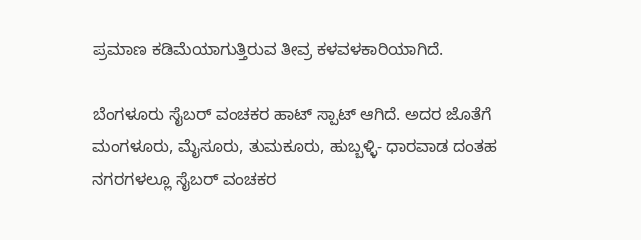ಪ್ರಮಾಣ ಕಡಿಮೆಯಾಗುತ್ತಿರುವ ತೀವ್ರ ಕಳವಳಕಾರಿಯಾಗಿದೆ.

ಬೆಂಗಳೂರು ಸೈಬರ್ ವಂಚಕರ ಹಾಟ್ ಸ್ಪಾಟ್ ಆಗಿದೆ. ಅದರ ಜೊತೆಗೆ ಮಂಗಳೂರು, ಮೈಸೂರು, ತುಮಕೂರು, ಹುಬ್ಬಳ್ಳಿ- ಧಾರವಾಡ ದಂತಹ ನಗರಗಳಲ್ಲೂ ಸೈಬರ್ ವಂಚಕರ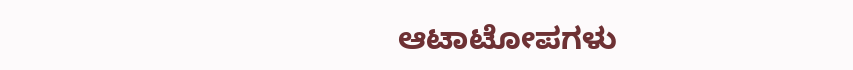ಆಟಾಟೋಪಗಳು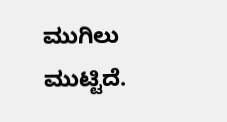ಮುಗಿಲು ಮುಟ್ಟಿದೆ.